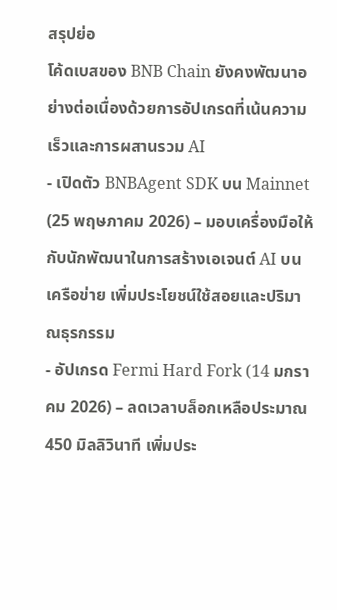สรุปย่อ
โค้ดเบสของ BNB Chain ยังคงพัฒนาอย่างต่อเนื่องด้วยการอัปเกรดที่เน้นความเร็วและการผสานรวม AI
- เปิดตัว BNBAgent SDK บน Mainnet (25 พฤษภาคม 2026) – มอบเครื่องมือให้กับนักพัฒนาในการสร้างเอเจนต์ AI บนเครือข่าย เพิ่มประโยชน์ใช้สอยและปริมาณธุรกรรม
- อัปเกรด Fermi Hard Fork (14 มกราคม 2026) – ลดเวลาบล็อกเหลือประมาณ 450 มิลลิวินาที เพิ่มประ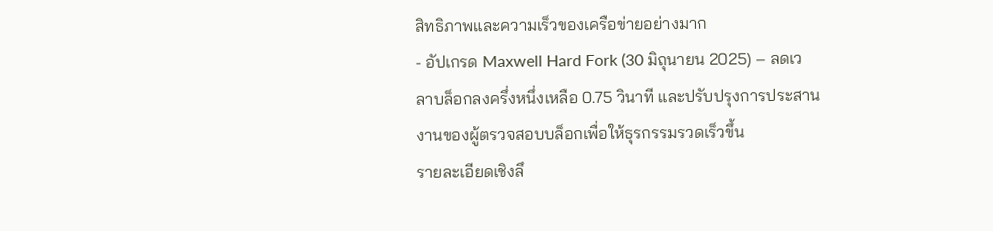สิทธิภาพและความเร็วของเครือข่ายอย่างมาก
- อัปเกรด Maxwell Hard Fork (30 มิถุนายน 2025) – ลดเวลาบล็อกลงครึ่งหนึ่งเหลือ 0.75 วินาที และปรับปรุงการประสานงานของผู้ตรวจสอบบล็อกเพื่อให้ธุรกรรมรวดเร็วขึ้น
รายละเอียดเชิงลึ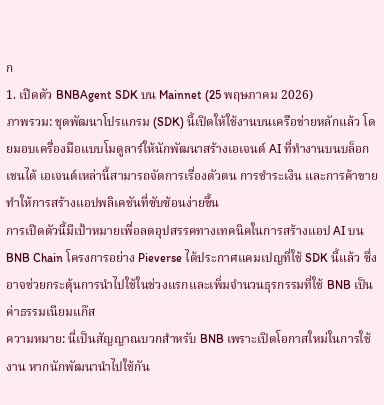ก
1. เปิดตัว BNBAgent SDK บน Mainnet (25 พฤษภาคม 2026)
ภาพรวม: ชุดพัฒนาโปรแกรม (SDK) นี้เปิดให้ใช้งานบนเครือข่ายหลักแล้ว โดยมอบเครื่องมือแบบโมดูลาร์ให้นักพัฒนาสร้างเอเจนต์ AI ที่ทำงานบนบล็อกเชนได้ เอเจนต์เหล่านี้สามารถจัดการเรื่องตัวตน การชำระเงิน และการค้าขาย ทำให้การสร้างแอปพลิเคชันที่ซับซ้อนง่ายขึ้น
การเปิดตัวนี้มีเป้าหมายเพื่อลดอุปสรรคทางเทคนิคในการสร้างแอป AI บน BNB Chain โครงการอย่าง Pieverse ได้ประกาศแคมเปญที่ใช้ SDK นี้แล้ว ซึ่งอาจช่วยกระตุ้นการนำไปใช้ในช่วงแรกและเพิ่มจำนวนธุรกรรมที่ใช้ BNB เป็นค่าธรรมเนียมแก๊ส
ความหมาย: นี่เป็นสัญญาณบวกสำหรับ BNB เพราะเปิดโอกาสใหม่ในการใช้งาน หากนักพัฒนานำไปใช้กัน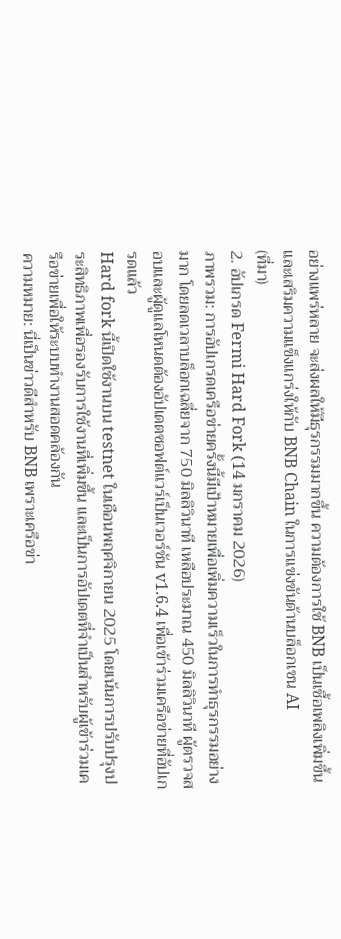อย่างแพร่หลาย จะส่งผลให้มีธุรกรรมมากขึ้น ความต้องการใช้ BNB เป็นเชื้อเพลิงเพิ่มขึ้น และเสริมความแข็งแกร่งให้กับ BNB Chain ในการแข่งขันด้านบล็อกเชน AI
(ที่มา)
2. อัปเกรด Fermi Hard Fork (14 มกราคม 2026)
ภาพรวม: การอัปเกรดเครือข่ายครั้งนี้มีเป้าหมายเพื่อเพิ่มความเร็วในการทำธุรกรรมอย่างมาก โดยลดเวลาบล็อกเฉลี่ยจาก 750 มิลลิวินาที เหลือประมาณ 450 มิลลิวินาที ผู้ตรวจสอบและผู้ดูแลโหนดต้องอัปเดตซอฟต์แวร์เป็นเวอร์ชัน v1.6.4 เพื่อเข้าร่วมเครือข่ายที่อัปเกรดแล้ว
Hard fork นี้เปิดใช้งานบน testnet ในเดือนพฤศจิกายน 2025 โดยเน้นการปรับปรุงประสิทธิภาพเพื่อรองรับการใช้งานที่เพิ่มขึ้น และเป็นการอัปเดตที่จำเป็นสำหรับผู้เข้าร่วมเครือข่ายเพื่อให้ระบบทำงานสอดคล้องกัน
ความหมาย: นี่เป็นข่าวดีสำหรับ BNB เพราะเครือข่า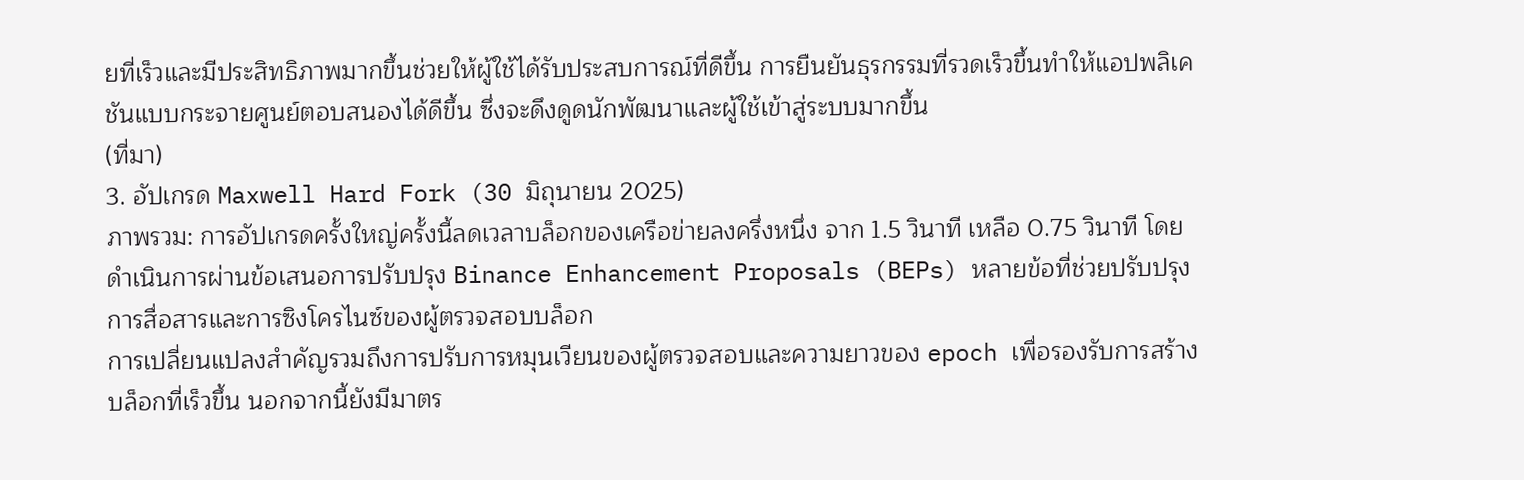ยที่เร็วและมีประสิทธิภาพมากขึ้นช่วยให้ผู้ใช้ได้รับประสบการณ์ที่ดีขึ้น การยืนยันธุรกรรมที่รวดเร็วขึ้นทำให้แอปพลิเคชันแบบกระจายศูนย์ตอบสนองได้ดีขึ้น ซึ่งจะดึงดูดนักพัฒนาและผู้ใช้เข้าสู่ระบบมากขึ้น
(ที่มา)
3. อัปเกรด Maxwell Hard Fork (30 มิถุนายน 2025)
ภาพรวม: การอัปเกรดครั้งใหญ่ครั้งนี้ลดเวลาบล็อกของเครือข่ายลงครึ่งหนึ่ง จาก 1.5 วินาที เหลือ 0.75 วินาที โดยดำเนินการผ่านข้อเสนอการปรับปรุง Binance Enhancement Proposals (BEPs) หลายข้อที่ช่วยปรับปรุงการสื่อสารและการซิงโครไนซ์ของผู้ตรวจสอบบล็อก
การเปลี่ยนแปลงสำคัญรวมถึงการปรับการหมุนเวียนของผู้ตรวจสอบและความยาวของ epoch เพื่อรองรับการสร้างบล็อกที่เร็วขึ้น นอกจากนี้ยังมีมาตร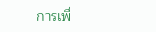การเพื่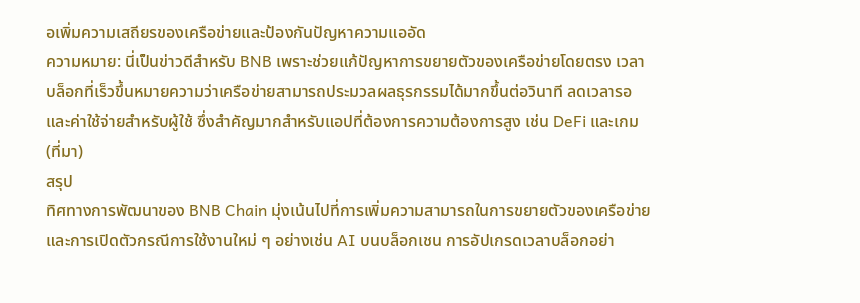อเพิ่มความเสถียรของเครือข่ายและป้องกันปัญหาความแออัด
ความหมาย: นี่เป็นข่าวดีสำหรับ BNB เพราะช่วยแก้ปัญหาการขยายตัวของเครือข่ายโดยตรง เวลาบล็อกที่เร็วขึ้นหมายความว่าเครือข่ายสามารถประมวลผลธุรกรรมได้มากขึ้นต่อวินาที ลดเวลารอและค่าใช้จ่ายสำหรับผู้ใช้ ซึ่งสำคัญมากสำหรับแอปที่ต้องการความต้องการสูง เช่น DeFi และเกม
(ที่มา)
สรุป
ทิศทางการพัฒนาของ BNB Chain มุ่งเน้นไปที่การเพิ่มความสามารถในการขยายตัวของเครือข่ายและการเปิดตัวกรณีการใช้งานใหม่ ๆ อย่างเช่น AI บนบล็อกเชน การอัปเกรดเวลาบล็อกอย่า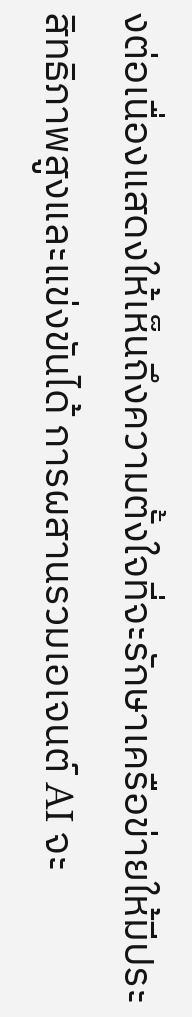งต่อเนื่องแสดงให้เห็นถึงความตั้งใจที่จะรักษาเครือข่ายให้มีประสิทธิภาพสูงและแข่งขันได้ การผสานรวมเอเจนต์ AI จะ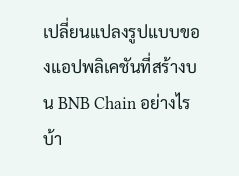เปลี่ยนแปลงรูปแบบของแอปพลิเคชันที่สร้างบน BNB Chain อย่างไรบ้า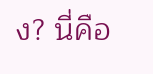ง? นี่คือ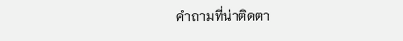คำถามที่น่าติดตา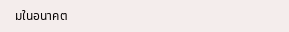มในอนาคต